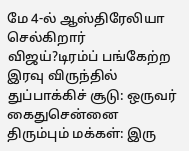மே 4-ல் ஆஸ்திரேலியா செல்கிறார் விஜய்?டிரம்ப் பங்கேற்ற இரவு விருந்தில் துப்பாக்கிச் சூடு: ஒருவர் கைதுசென்னை திரும்பும் மக்கள்: இரு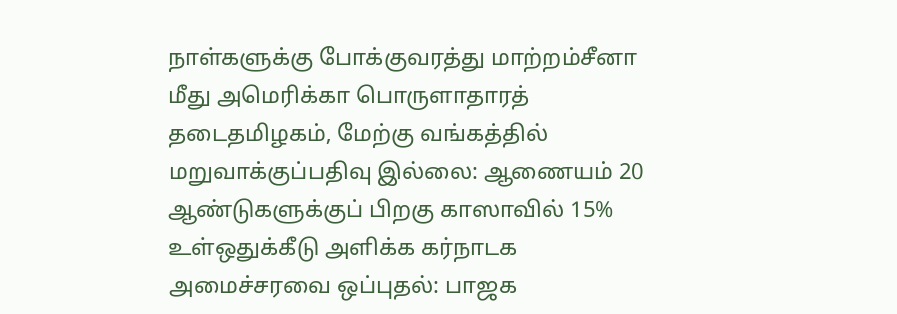நாள்களுக்கு போக்குவரத்து மாற்றம்சீனா மீது அமெரிக்கா பொருளாதாரத் தடைதமிழகம், மேற்கு வங்கத்தில் மறுவாக்குப்பதிவு இல்லை: ஆணையம் 20 ஆண்டுகளுக்குப் பிறகு காஸாவில் 15% உள்ஒதுக்கீடு அளிக்க கர்நாடக அமைச்சரவை ஒப்புதல்: பாஜக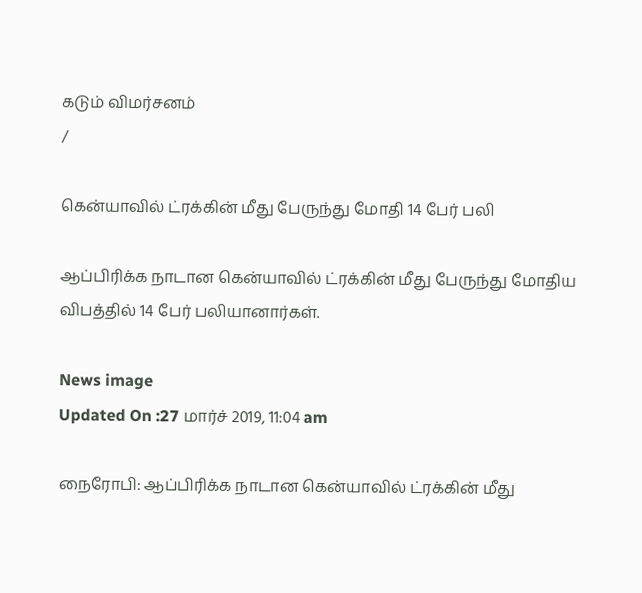கடும் விமர்சனம்
/

கென்யாவில் ட்ரக்கின் மீது பேருந்து மோதி 14 பேர் பலி

ஆப்பிரிக்க நாடான கென்யாவில் ட்ரக்கின் மீது பேருந்து மோதிய விபத்தில் 14 பேர் பலியானார்கள்.

News image
Updated On :27 மார்ச் 2019, 11:04 am

நைரோபி: ஆப்பிரிக்க நாடான கென்யாவில் ட்ரக்கின் மீது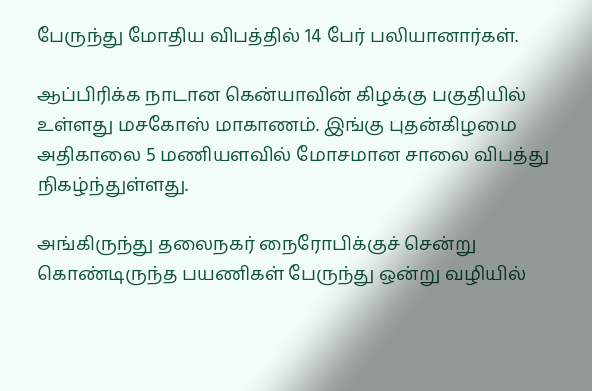பேருந்து மோதிய விபத்தில் 14 பேர் பலியானார்கள்.

ஆப்பிரிக்க நாடான கென்யாவின் கிழக்கு பகுதியில் உள்ளது மசகோஸ் மாகாணம். இங்கு புதன்கிழமை அதிகாலை 5 மணியளவில் மோசமான சாலை விபத்து நிகழ்ந்துள்ளது.

அங்கிருந்து தலைநகர் நைரோபிக்குச் சென்று கொண்டிருந்த பயணிகள் பேருந்து ஒன்று வழியில்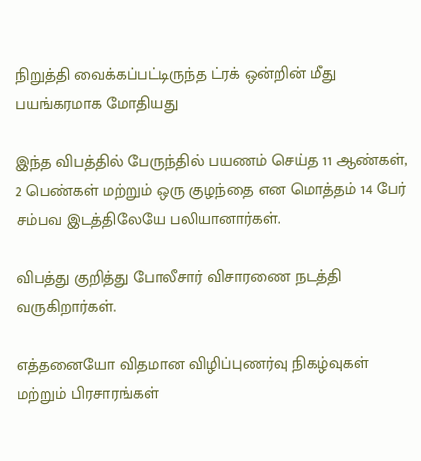நிறுத்தி வைக்கப்பட்டிருந்த ட்ரக் ஒன்றின் மீது பயங்கரமாக மோதியது

இந்த விபத்தில் பேருந்தில் பயணம் செய்த 11 ஆண்கள், 2 பெண்கள் மற்றும் ஒரு குழந்தை என மொத்தம் 14 பேர் சம்பவ இடத்திலேயே பலியானார்கள்.

விபத்து குறித்து போலீசார் விசாரணை நடத்தி வருகிறார்கள்.

எத்தனையோ விதமான விழிப்புணர்வு நிகழ்வுகள் மற்றும் பிரசாரங்கள்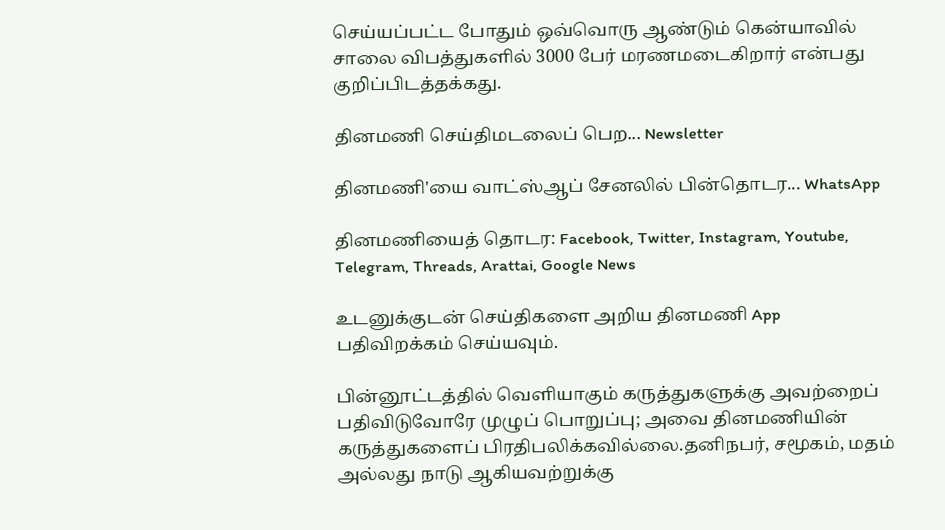செய்யப்பட்ட போதும் ஒவ்வொரு ஆண்டும் கென்யாவில் சாலை விபத்துகளில் 3000 பேர் மரணமடைகிறார் என்பது குறிப்பிடத்தக்கது.

தினமணி செய்திமடலைப் பெற... Newsletter

தினமணி'யை வாட்ஸ்ஆப் சேனலில் பின்தொடர... WhatsApp

தினமணியைத் தொடர: Facebook, Twitter, Instagram, Youtube, Telegram, Threads, Arattai, Google News

உடனுக்குடன் செய்திகளை அறிய தினமணி App பதிவிறக்கம் செய்யவும்.

பின்னூட்டத்தில் வெளியாகும் கருத்துகளுக்கு அவற்றைப் பதிவிடுவோரே முழுப் பொறுப்பு; அவை தினமணியின் கருத்துகளைப் பிரதிபலிக்கவில்லை.தனிநபர், சமூகம், மதம் அல்லது நாடு ஆகியவற்றுக்கு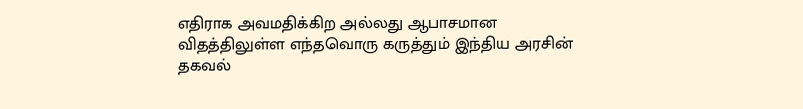எதிராக அவமதிக்கிற அல்லது ஆபாசமான விதத்திலுள்ள எந்தவொரு கருத்தும் இந்திய அரசின் தகவல்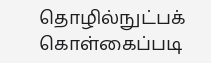தொழில்நுட்பக் கொள்கைப்படி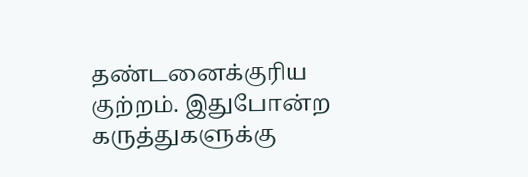தண்டனைக்குரிய குற்றம். இதுபோன்ற கருத்துகளுக்கு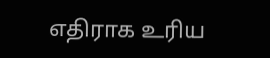எதிராக உரிய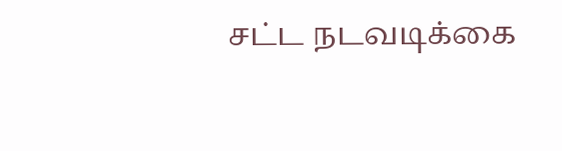சட்ட நடவடிக்கை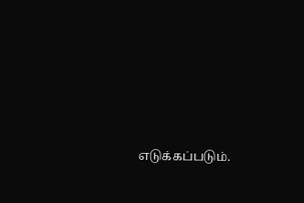எடுக்கப்படும்.